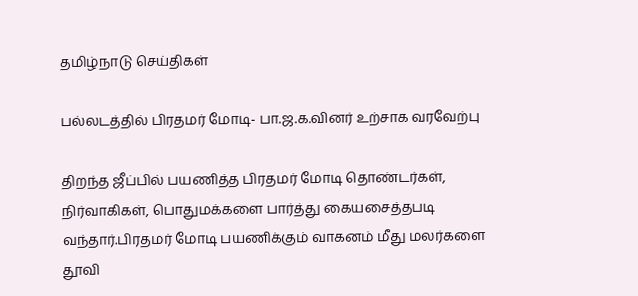தமிழ்நாடு செய்திகள்

பல்லடத்தில் பிரதமர் மோடி- பா.ஜ.க.வினர் உற்சாக வரவேற்பு

திறந்த ஜீப்பில் பயணித்த பிரதமர் மோடி தொண்டர்கள், நிர்வாகிகள், பொதுமக்களை பார்த்து கையசைத்தபடி வந்தார்.பிரதமர் மோடி பயணிக்கும் வாகனம் மீது மலர்களை தூவி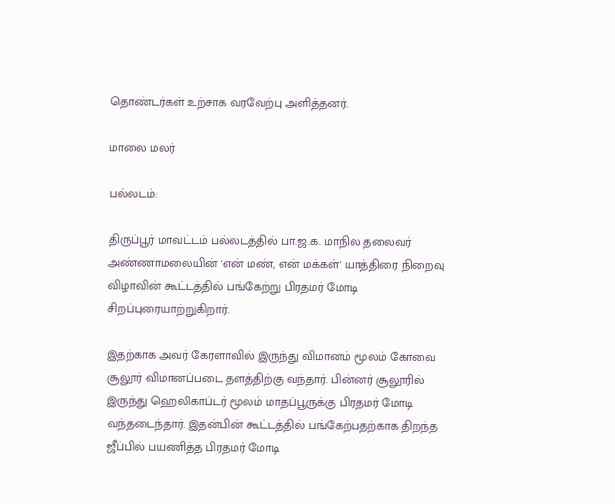தொண்டர்கள் உற்சாக வரவேற்பு அளித்தனர்.

மாலை மலர்

பல்லடம்:

திருப்பூர் மாவட்டம் பல்லடத்தில் பா.ஜ.க. மாநில தலைவர் அண்ணாமலையின் 'என் மண், என் மக்கள்' யாத்திரை நிறைவு விழாவின் கூட்டத்தில் பங்கேற்று பிரதமர் மோடி சிறப்புரையாற்றுகிறார்.

இதற்காக அவர் கேரளாவில் இருந்து விமானம் மூலம் கோவை சூலூர் விமானப்படை தளத்திற்கு வந்தார். பின்னர் சூலூரில் இருந்து ஹெலிகாப்டர் மூலம் மாதப்பூருக்கு பிரதமர் மோடி வந்தடைந்தார். இதன்பின் கூட்டத்தில் பங்கேற்பதற்காக திறந்த ஜீப்பில் பயணித்த பிரதமர் மோடி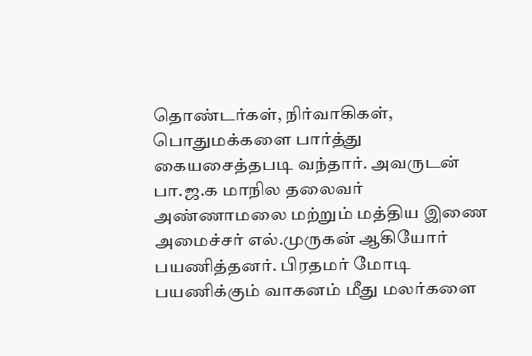தொண்டர்கள், நிர்வாகிகள், பொதுமக்களை பார்த்து கையசைத்தபடி வந்தார். அவருடன் பா.ஜ.க மாநில தலைவர் அண்ணாமலை மற்றும் மத்திய இணை அமைச்சர் எல்.முருகன் ஆகியோர் பயணித்தனர். பிரதமர் மோடி பயணிக்கும் வாகனம் மீது மலர்களை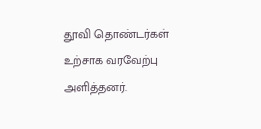தூவி தொண்டர்கள் உற்சாக வரவேற்பு அளித்தனர்.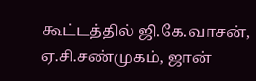கூட்டத்தில் ஜி.கே.வாசன், ஏ.சி.சண்முகம், ஜான்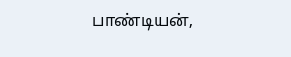பாண்டியன்,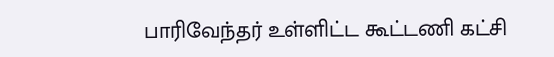பாரிவேந்தர் உள்ளிட்ட கூட்டணி கட்சி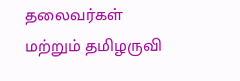தலைவர்கள் மற்றும் தமிழருவி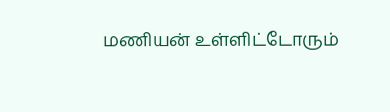மணியன் உள்ளிட்டோரும்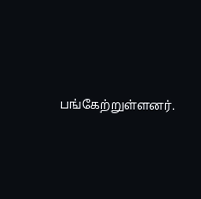பங்கேற்றுள்ளனர்.